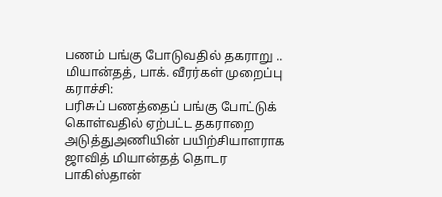பணம் பங்கு போடுவதில் தகராறு .. மியான்தத், பாக். வீரர்கள் முறைப்பு
கராச்சி:
பரிசுப் பணத்தைப் பங்கு போட்டுக் கொள்வதில் ஏற்பட்ட தகராறை அடுத்துஅணியின் பயிற்சியாளராக ஜாவித் மியான்தத் தொடர பாகிஸ்தான்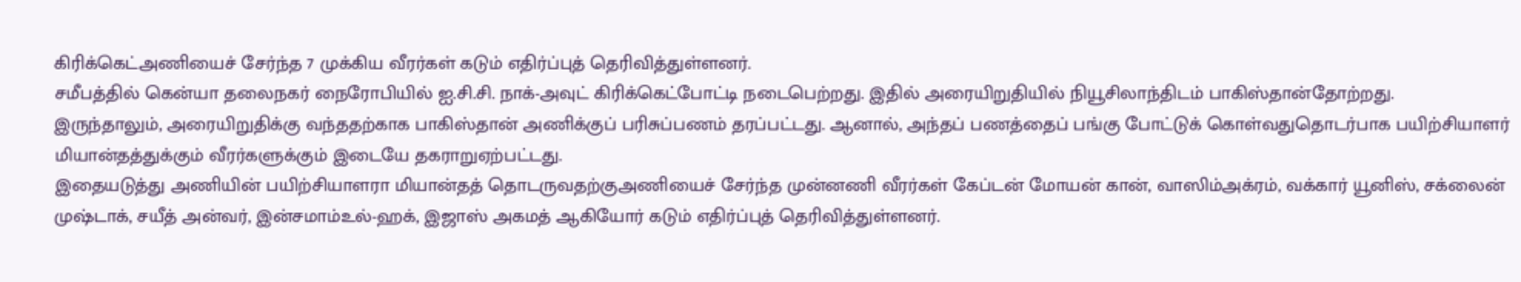கிரிக்கெட்அணியைச் சேர்ந்த 7 முக்கிய வீரர்கள் கடும் எதிர்ப்புத் தெரிவித்துள்ளனர்.
சமீபத்தில் கென்யா தலைநகர் நைரோபியில் ஐ.சி.சி. நாக்-அவுட் கிரிக்கெட்போட்டி நடைபெற்றது. இதில் அரையிறுதியில் நியூசிலாந்திடம் பாகிஸ்தான்தோற்றது.
இருந்தாலும், அரையிறுதிக்கு வந்ததற்காக பாகிஸ்தான் அணிக்குப் பரிசுப்பணம் தரப்பட்டது. ஆனால், அந்தப் பணத்தைப் பங்கு போட்டுக் கொள்வதுதொடர்பாக பயிற்சியாளர் மியான்தத்துக்கும் வீரர்களுக்கும் இடையே தகராறுஏற்பட்டது.
இதையடுத்து அணியின் பயிற்சியாளரா மியான்தத் தொடருவதற்குஅணியைச் சேர்ந்த முன்னணி வீரர்கள் கேப்டன் மோயன் கான், வாஸிம்அக்ரம், வக்கார் யூனிஸ், சக்லைன் முஷ்டாக், சயீத் அன்வர், இன்சமாம்உல்-ஹக், இஜாஸ் அகமத் ஆகியோர் கடும் எதிர்ப்புத் தெரிவித்துள்ளனர்.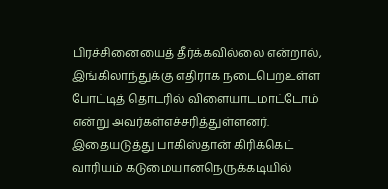பிரச்சினையைத் தீர்க்கவில்லை என்றால், இங்கிலாந்துக்கு எதிராக நடைபெறஉள்ள போட்டித் தொடரில் விளையாடமாட்டோம் என்று அவர்கள்எச்சரித்துள்ளனர். இதையடுத்து பாகிஸ்தான் கிரிக்கெட் வாரியம் கடுமையானநெருக்கடியில்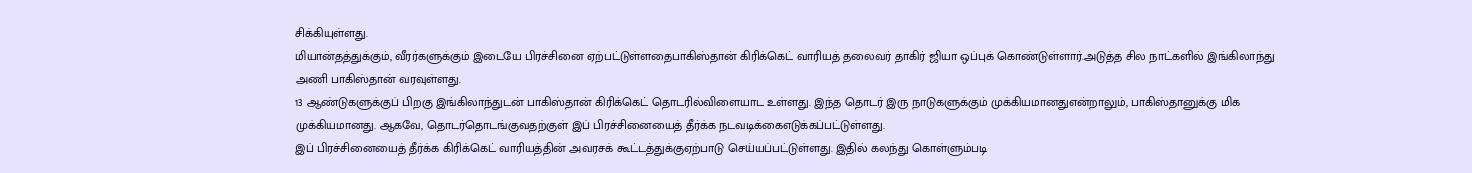சிக்கியுள்ளது.
மியான்தத்துக்கும், வீரர்களுக்கும் இடையே பிரச்சினை ஏற்பட்டுள்ளதைபாகிஸ்தான் கிரிக்கெட் வாரியத் தலைவர் தாகிர் ஜியா ஒப்புக் கொண்டுள்ளார்.அடுத்த சில நாட்களில் இங்கிலாந்து அணி பாகிஸ்தான் வரவுள்ளது.
13 ஆண்டுகளுக்குப் பிறகு இங்கிலாந்துடன் பாகிஸ்தான் கிரிக்கெட் தொடரில்விளையாட உள்ளது. இந்த தொடர் இரு நாடுகளுக்கும் முக்கியமானதுஎன்றாலும், பாகிஸ்தானுக்கு மிக முக்கியமானது. ஆகவே, தொடர்தொடங்குவதற்குள் இப் பிரச்சினையைத் தீர்க்க நடவடிக்கைஎடுக்கப்பட்டுள்ளது.
இப் பிரச்சினையைத் தீர்க்க கிரிக்கெட் வாரியத்தின் அவரசக் கூட்டத்துக்குஏற்பாடு செய்யப்பட்டுள்ளது. இதில் கலந்து கொள்ளும்படி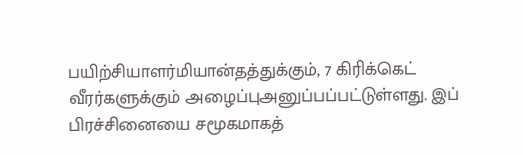பயிற்சியாளர்மியான்தத்துக்கும், 7 கிரிக்கெட் வீரர்களுக்கும் அழைப்புஅனுப்பப்பட்டுள்ளது. இப் பிரச்சினையை சமூகமாகத்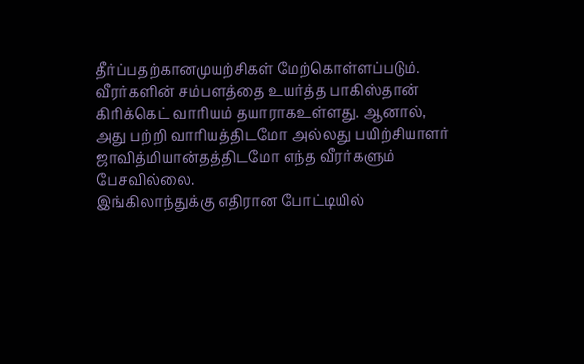தீர்ப்பதற்கானமுயற்சிகள் மேற்கொள்ளப்படும்.
வீரர்களின் சம்பளத்தை உயர்த்த பாகிஸ்தான் கிரிக்கெட் வாரியம் தயாராகஉள்ளது. ஆனால், அது பற்றி வாரியத்திடமோ அல்லது பயிற்சியாளர் ஜாவித்மியான்தத்திடமோ எந்த வீரர்களும் பேசவில்லை.
இங்கிலாந்துக்கு எதிரான போட்டியில்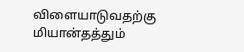விளையாடுவதற்கு மியான்தத்தும்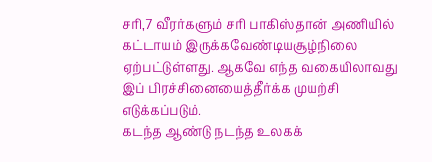சரி,7 வீரர்களும் சரி பாகிஸ்தான் அணியில் கட்டாயம் இருக்கவேண்டியசூழ்நிலை ஏற்பட்டுள்ளது. ஆகவே எந்த வகையிலாவது இப் பிரச்சினையைத்தீர்க்க முயற்சி எடுக்கப்படும்.
கடந்த ஆண்டு நடந்த உலகக்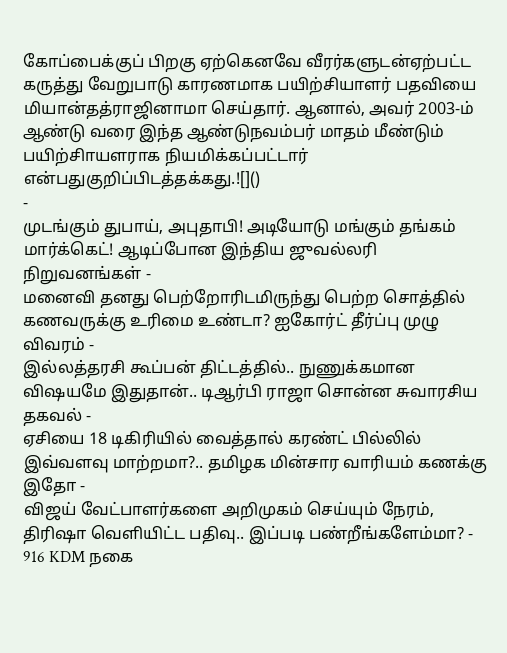கோப்பைக்குப் பிறகு ஏற்கெனவே வீரர்களுடன்ஏற்பட்ட கருத்து வேறுபாடு காரணமாக பயிற்சியாளர் பதவியை மியான்தத்ராஜினாமா செய்தார். ஆனால், அவர் 2003-ம் ஆண்டு வரை இந்த ஆண்டுநவம்பர் மாதம் மீண்டும் பயிற்சிாயளராக நியமிக்கப்பட்டார் என்பதுகுறிப்பிடத்தக்கது.![]()
-
முடங்கும் துபாய், அபுதாபி! அடியோடு மங்கும் தங்கம் மார்க்கெட்! ஆடிப்போன இந்திய ஜுவல்லரி நிறுவனங்கள் -
மனைவி தனது பெற்றோரிடமிருந்து பெற்ற சொத்தில் கணவருக்கு உரிமை உண்டா? ஐகோர்ட் தீர்ப்பு முழு விவரம் -
இல்லத்தரசி கூப்பன் திட்டத்தில்.. நுணுக்கமான விஷயமே இதுதான்.. டிஆர்பி ராஜா சொன்ன சுவாரசிய தகவல் -
ஏசியை 18 டிகிரியில் வைத்தால் கரண்ட் பில்லில் இவ்வளவு மாற்றமா?.. தமிழக மின்சார வாரியம் கணக்கு இதோ -
விஜய் வேட்பாளர்களை அறிமுகம் செய்யும் நேரம், திரிஷா வெளியிட்ட பதிவு.. இப்படி பண்றீங்களேம்மா? -
916 KDM நகை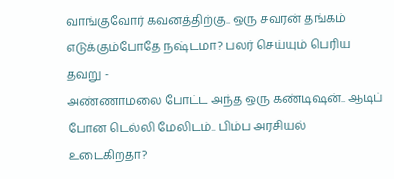வாங்குவோர் கவனத்திற்கு.. ஒரு சவரன் தங்கம் எடுக்கும்போதே நஷ்டமா? பலர் செய்யும் பெரிய தவறு -
அண்ணாமலை போட்ட அந்த ஒரு கண்டிஷன்.. ஆடிப் போன டெல்லி மேலிடம்.. பிம்ப அரசியல் உடைகிறதா?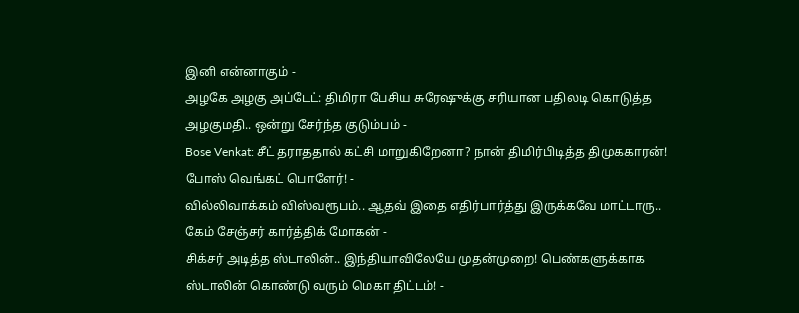இனி என்னாகும் -
அழகே அழகு அப்டேட்: திமிரா பேசிய சுரேஷுக்கு சரியான பதிலடி கொடுத்த அழகுமதி.. ஒன்று சேர்ந்த குடும்பம் -
Bose Venkat: சீட் தராததால் கட்சி மாறுகிறேனா? நான் திமிர்பிடித்த திமுககாரன்! போஸ் வெங்கட் பொளேர்! -
வில்லிவாக்கம் விஸ்வரூபம்.. ஆதவ் இதை எதிர்பார்த்து இருக்கவே மாட்டாரு.. கேம் சேஞ்சர் கார்த்திக் மோகன் -
சிக்சர் அடித்த ஸ்டாலின்.. இந்தியாவிலேயே முதன்முறை! பெண்களுக்காக ஸ்டாலின் கொண்டு வரும் மெகா திட்டம்! -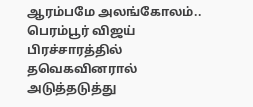ஆரம்பமே அலங்கோலம்.. பெரம்பூர் விஜய் பிரச்சாரத்தில் தவெகவினரால் அடுத்தடுத்து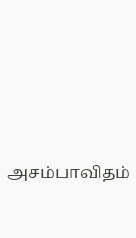அசம்பாவிதம்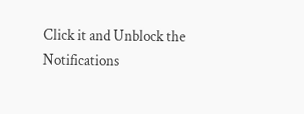Click it and Unblock the Notifications